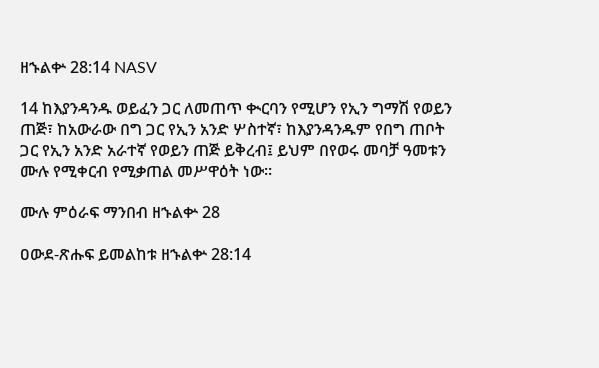ዘኁልቍ 28:14 NASV

14 ከእያንዳንዱ ወይፈን ጋር ለመጠጥ ቊርባን የሚሆን የኢን ግማሽ የወይን ጠጅ፣ ከአውራው በግ ጋር የኢን አንድ ሦስተኛ፣ ከእያንዳንዱም የበግ ጠቦት ጋር የኢን አንድ አራተኛ የወይን ጠጅ ይቅረብ፤ ይህም በየወሩ መባቻ ዓመቱን ሙሉ የሚቀርብ የሚቃጠል መሥዋዕት ነው።

ሙሉ ምዕራፍ ማንበብ ዘኁልቍ 28

ዐውደ-ጽሑፍ ይመልከቱ ዘኁልቍ 28:14